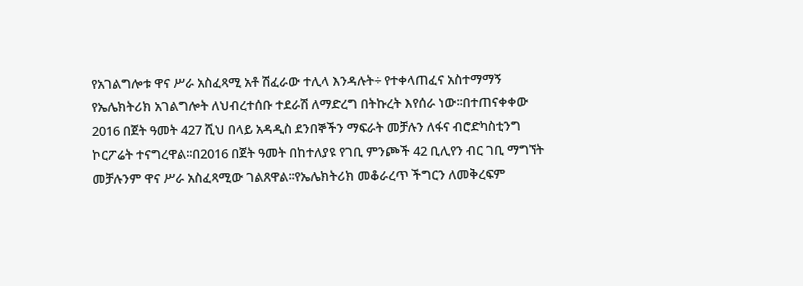የአገልግሎቱ ዋና ሥራ አስፈጻሚ አቶ ሽፈራው ተሊላ እንዳሉት÷ የተቀላጠፈና አስተማማኝ የኤሌክትሪክ አገልግሎት ለህብረተሰቡ ተደራሽ ለማድረግ በትኩረት እየሰራ ነው፡፡በተጠናቀቀው 2016 በጀት ዓመት 427 ሺህ በላይ አዳዲስ ደንበኞችን ማፍራት መቻሉን ለፋና ብሮድካስቲንግ ኮርፖሬት ተናግረዋል፡፡በ2016 በጀት ዓመት በከተለያዩ የገቢ ምንጮች 42 ቢሊየን ብር ገቢ ማግኘት መቻሉንም ዋና ሥራ አስፈጻሚው ገልጸዋል፡፡የኤሌክትሪክ መቆራረጥ ችግርን ለመቅረፍም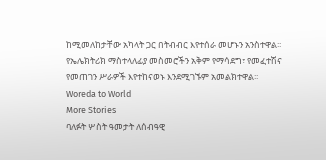ከሚመለከታቸው አካላት ጋር በትብብር እየተሰራ መሆኑን አንስተዋል፡፡የኤሌክትሪክ ማስተላለፊያ መስመሮችን አቅም የማሳደግ፣ የመፈተሽና የመጠገን ሥራዎች እየተከናወኑ እንደሚገኙም አመልክተዋል፡፡
Woreda to World
More Stories
ባለፉት ሦስት ዓመታት ለሰብዓዊ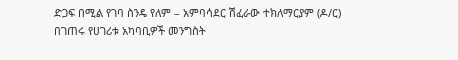ድጋፍ በሚል የገባ ስንዴ የለም – አምባሳደር ሽፈራው ተክለማርያም (ዶ/ር)
በገጠሩ የሀገሪቱ አካባቢዎች መንግስት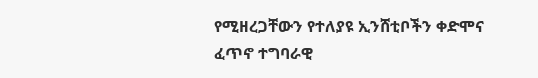የሚዘረጋቸውን የተለያዩ ኢንሸቲቦችን ቀድሞና ፈጥኖ ተግባራዊ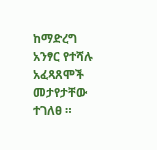ከማድረግ አንፃር የተሻሉ አፈጻጸሞች መታየታቸው ተገለፀ ።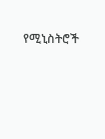የሚኒስትሮች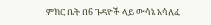ምክር ቤት በ6 ጉዳዮች ላይ ውሳኔ አሳለፈ